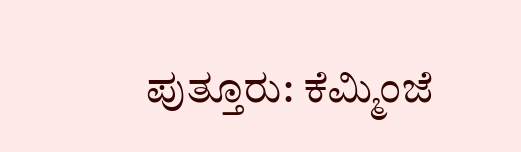ಪುತ್ತೂರು: ಕೆಮ್ಮಿಂಜೆ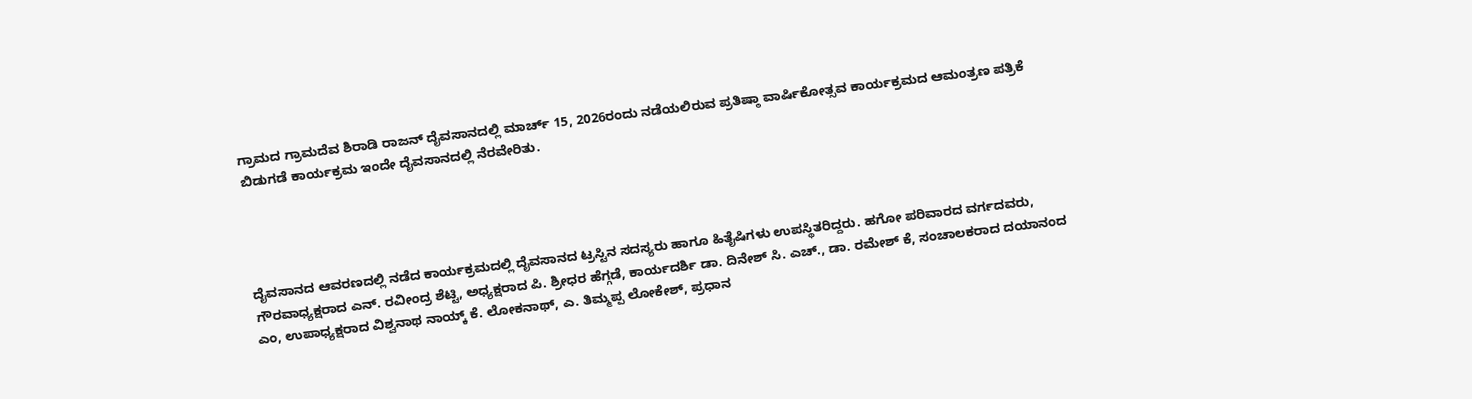ಗ್ರಾಮದ ಗ್ರಾಮದೆವ ಶಿರಾಡಿ ರಾಜನ್ ದೈವಸಾನದಲ್ಲಿ ಮಾರ್ಚ್ 15, 2026ರಂದು ನಡೆಯಲಿರುವ ಪ್ರತಿಷ್ಠಾ ವಾರ್ಷಿಕೋತ್ಸವ ಕಾರ್ಯಕ್ರಮದ ಆಮಂತ್ರಣ ಪತ್ರಿಕೆ ಬಿಡುಗಡೆ ಕಾರ್ಯಕ್ರಮ ಇಂದೇ ದೈವಸಾನದಲ್ಲಿ ನೆರವೇರಿತು.




ದೈವಸಾನದ ಆವರಣದಲ್ಲಿ ನಡೆದ ಕಾರ್ಯಕ್ರಮದಲ್ಲಿ ದೈವಸಾನದ ಟ್ರಸ್ಟಿನ ಸದಸ್ಯರು ಹಾಗೂ ಹಿತೈಷಿಗಳು ಉಪಸ್ಥಿತರಿದ್ದರು. ಹಗೋ ಪರಿವಾರದ ವರ್ಗದವರು, ಗೌರವಾಧ್ಯಕ್ಷರಾದ ಎನ್. ರವೀಂದ್ರ ಶೆಟ್ಟಿ, ಅಧ್ಯಕ್ಷರಾದ ಪಿ. ಶ್ರೀಧರ ಹೆಗ್ಗಡೆ, ಕಾರ್ಯದರ್ಶಿ ಡಾ. ದಿನೇಶ್ ಸಿ. ಎಚ್., ಡಾ. ರಮೇಶ್ ಕೆ, ಸಂಚಾಲಕರಾದ ದಯಾನಂದ ಎಂ, ಉಪಾಧ್ಯಕ್ಷರಾದ ವಿಶ್ವನಾಥ ನಾಯ್ಕ್ ಕೆ. ಲೋಕನಾಥ್, ಎ. ತಿಮ್ಮಪ್ಪ ಲೋಕೇಶ್, ಪ್ರಧಾನ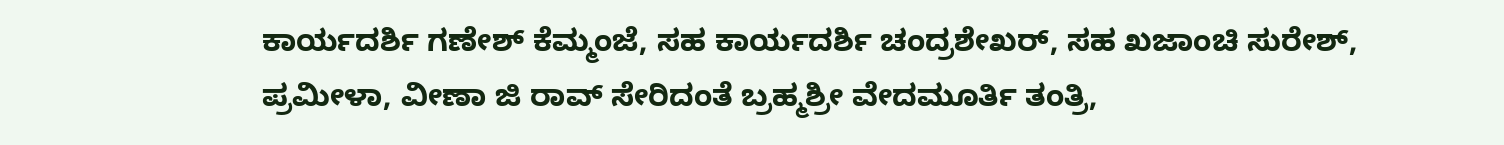ಕಾರ್ಯದರ್ಶಿ ಗಣೇಶ್ ಕೆಮ್ಮಂಜೆ, ಸಹ ಕಾರ್ಯದರ್ಶಿ ಚಂದ್ರಶೇಖರ್, ಸಹ ಖಜಾಂಚಿ ಸುರೇಶ್, ಪ್ರಮೀಳಾ, ವೀಣಾ ಜಿ ರಾವ್ ಸೇರಿದಂತೆ ಬ್ರಹ್ಮಶ್ರೀ ವೇದಮೂರ್ತಿ ತಂತ್ರಿ,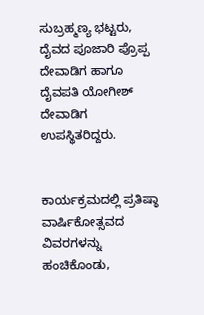ಸುಬ್ರಹ್ಮಣ್ಯ ಭಟ್ಟರು, ದೈವದ ಪೂಜಾರಿ ಪ್ರೊಪ್ಪ ದೇವಾಡಿಗ ಹಾಗೂ ದೈವಪತಿ ಯೋಗೀಶ್ ದೇವಾಡಿಗ ಉಪಸ್ಥಿತರಿದ್ದರು.


ಕಾರ್ಯಕ್ರಮದಲ್ಲಿ ಪ್ರತಿಷ್ಠಾ ವಾರ್ಷಿಕೋತ್ಸವದ ವಿವರಗಳನ್ನು ಹಂಚಿಕೊಂಡು,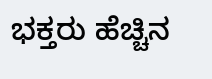ಭಕ್ತರು ಹೆಚ್ಚಿನ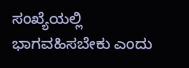ಸಂಖ್ಯೆಯಲ್ಲಿ ಭಾಗವಹಿಸಬೇಕು ಎಂದು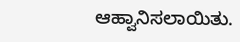ಆಹ್ವಾನಿಸಲಾಯಿತು.